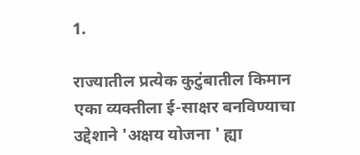1.

राज्यातील प्रत्येक कुटुंबातील किमान एका व्यक्तीला ई-साक्षर बनविण्याचा उद्देशाने 'अक्षय योजना ' ह्या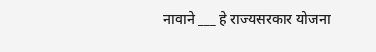नावाने ___ हे राज्यसरकार योजना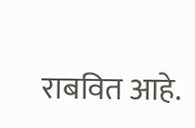राबवित आहे.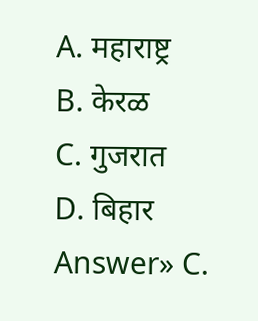A. महाराष्ट्र
B. केरळ
C. गुजरात
D. बिहार
Answer» C.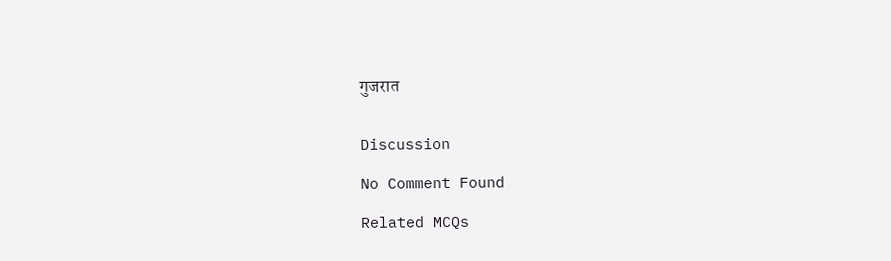गुजरात


Discussion

No Comment Found

Related MCQs